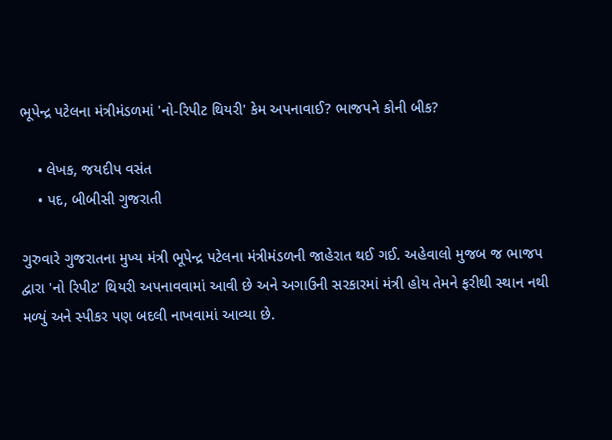ભૂપેન્દ્ર પટેલના મંત્રીમંડળમાં 'નો-રિપીટ થિયરી' કેમ અપનાવાઈ? ભાજપને કોની બીક?

    • લેખક, જયદીપ વસંત
    • પદ, બીબીસી ગુજરાતી

ગુરુવારે ગુજરાતના મુખ્ય મંત્રી ભૂપેન્દ્ર પટેલના મંત્રીમંડળની જાહેરાત થઈ ગઈ. અહેવાલો મુજબ જ ભાજપ દ્વારા 'નો રિપીટ' થિયરી અપનાવવામાં આવી છે અને અગાઉની સરકારમાં મંત્રી હોય તેમને ફરીથી સ્થાન નથી મળ્યું અને સ્પીકર પણ બદલી નાખવામાં આવ્યા છે.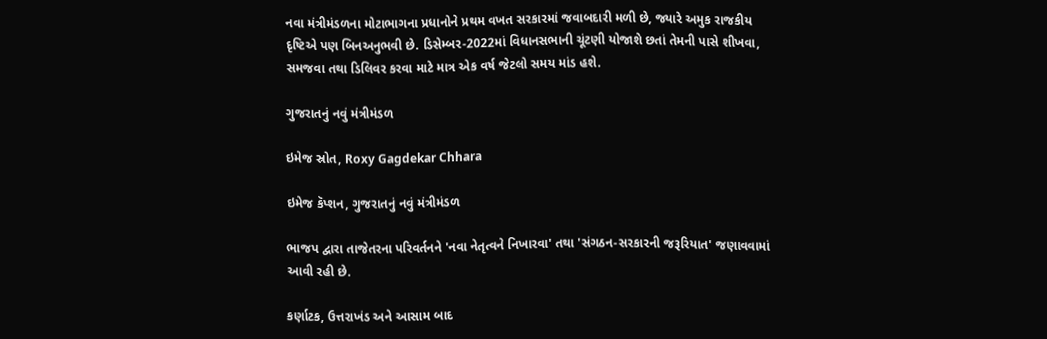નવા મંત્રીમંડળના મોટાભાગના પ્રધાનોને પ્રથમ વખત સરકારમાં જવાબદારી મળી છે, જ્યારે અમુક રાજકીય દૃષ્ટિએ પણ બિનઅનુભવી છે. ડિસેમ્બર-2022માં વિધાનસભાની ચૂંટણી યોજાશે છતાં તેમની પાસે શીખવા, સમજવા તથા ડિલિવર કરવા માટે માત્ર એક વર્ષ જેટલો સમય માંડ હશે.

ગુજરાતનું નવું મંત્રીમંડળ

ઇમેજ સ્રોત, Roxy Gagdekar Chhara

ઇમેજ કૅપ્શન, ગુજરાતનું નવું મંત્રીમંડળ

ભાજપ દ્વારા તાજેતરના પરિવર્તનને 'નવા નેતૃત્વને નિખારવા' તથા 'સંગઠન-સરકારની જરૂરિયાત' જણાવવામાં આવી રહી છે.

કર્ણાટક, ઉત્તરાખંડ અને આસામ બાદ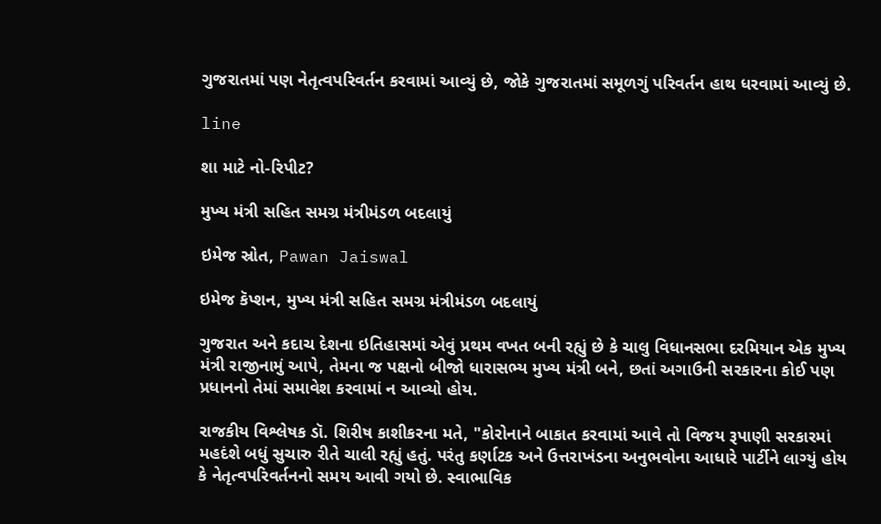ગુજરાતમાં પણ નેતૃત્વપરિવર્તન કરવામાં આવ્યું છે, જોકે ગુજરાતમાં સમૂળગું પરિવર્તન હાથ ધરવામાં આવ્યું છે.

line

શા માટે નો-રિપીટ?

મુખ્ય મંત્રી સહિત સમગ્ર મંત્રીમંડળ બદલાયું

ઇમેજ સ્રોત, Pawan Jaiswal

ઇમેજ કૅપ્શન, મુખ્ય મંત્રી સહિત સમગ્ર મંત્રીમંડળ બદલાયું

ગુજરાત અને કદાચ દેશના ઇતિહાસમાં એવું પ્રથમ વખત બની રહ્યું છે કે ચાલુ વિધાનસભા દરમિયાન એક મુખ્ય મંત્રી રાજીનામું આપે, તેમના જ પક્ષનો બીજો ધારાસભ્ય મુખ્ય મંત્રી બને, છતાં અગાઉની સરકારના કોઈ પણ પ્રધાનનો તેમાં સમાવેશ કરવામાં ન આવ્યો હોય.

રાજકીય વિશ્લેષક ડૉ. શિરીષ કાશીકરના મતે, "કોરોનાને બાકાત કરવામાં આવે તો વિજય રૂપાણી સરકારમાં મહદંશે બધું સુચારુ રીતે ચાલી રહ્યું હતું. પરંતુ કર્ણાટક અને ઉત્તરાખંડના અનુભવોના આધારે પાર્ટીને લાગ્યું હોય કે નેતૃત્વપરિવર્તનનો સમય આવી ગયો છે. સ્વાભાવિક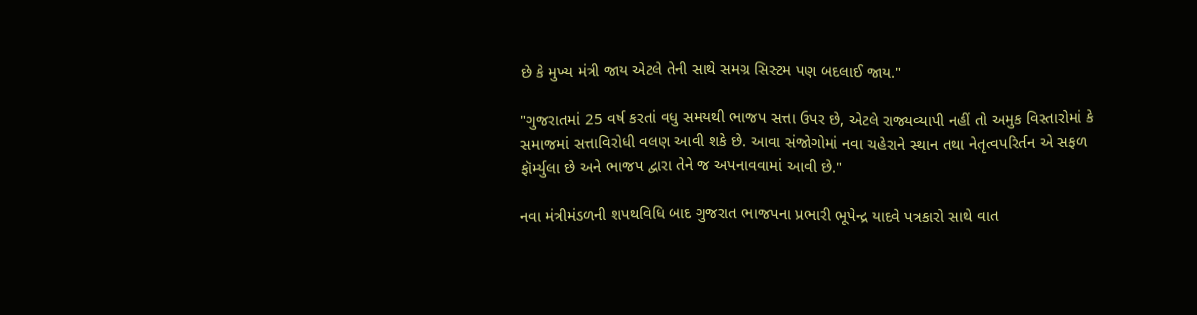છે કે મુખ્ય મંત્રી જાય એટલે તેની સાથે સમગ્ર સિસ્ટમ પણ બદલાઈ જાય."

"ગુજરાતમાં 25 વર્ષ કરતાં વધુ સમયથી ભાજપ સત્તા ઉપર છે, એટલે રાજ્યવ્યાપી નહીં તો અમુક વિસ્તારોમાં કે સમાજમાં સત્તાવિરોધી વલણ આવી શકે છે. આવા સંજોગોમાં નવા ચહેરાને સ્થાન તથા નેતૃત્વપરિર્તન એ સફળ ફૉર્મ્યુલા છે અને ભાજપ દ્વારા તેને જ અપનાવવામાં આવી છે."

નવા મંત્રીમંડળની શપથવિધિ બાદ ગુજરાત ભાજપના પ્રભારી ભૂપેન્દ્ર યાદવે પત્રકારો સાથે વાત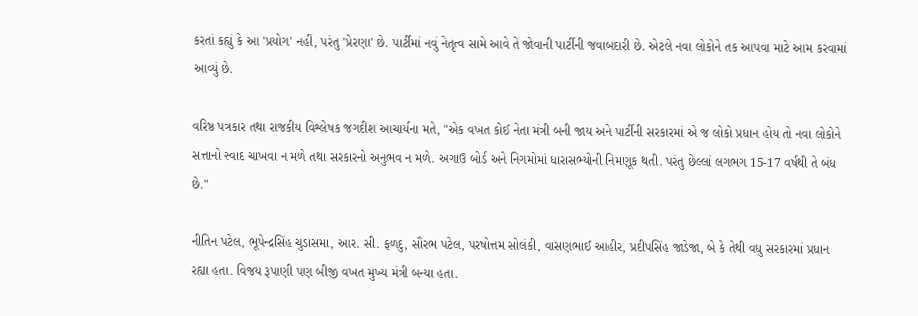કરતાં કહ્યું કે આ 'પ્રયોગ' નહીં, પરંતુ 'પ્રેરણા' છે. પાર્ટીમાં નવું નેતૃત્વ સામે આવે તે જોવાની પાર્ટીની જવાબદારી છે. એટલે નવા લોકોને તક આપવા માટે આમ કરવામાં આવ્યું છે.

વરિષ્ઠ પત્રકાર તથા રાજકીય વિશ્લેષક જગદીશ આચાર્યના મતે, "એક વખત કોઈ નેતા મંત્રી બની જાય અને પાર્ટીની સરકારમાં એ જ લોકો પ્રધાન હોય તો નવા લોકોને સત્તાનો સ્વાદ ચાખવા ન મળે તથા સરકારનો અનુભવ ન મળે. અગાઉ બોર્ડ અને નિગમોમાં ધારાસભ્યોની નિમણૂક થતી. પરંતુ છેલ્લાં લગભગ 15-17 વર્ષથી તે બંધ છે."

નીતિન પટેલ, ભૂપેન્દ્રસિંહ ચુડાસમા, આર. સી. ફળદુ, સૌરભ પટેલ, પરષોત્તમ સોલંકી, વાસણભાઈ આહીર, પ્રદીપસિંહ જાડેજા, બે કે તેથી વધુ સરકારમાં પ્રધાન રહ્યા હતા. વિજય રૂપાણી પણ બીજી વખત મુખ્ય મંત્રી બન્યા હતા.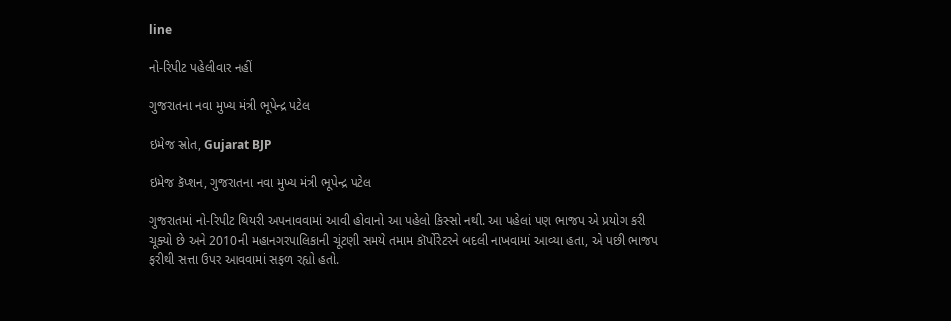line

નો-રિપીટ પહેલીવાર નહીં

ગુજરાતના નવા મુખ્ય મંત્રી ભૂપેન્દ્ર પટેલ

ઇમેજ સ્રોત, Gujarat BJP

ઇમેજ કૅપ્શન, ગુજરાતના નવા મુખ્ય મંત્રી ભૂપેન્દ્ર પટેલ

ગુજરાતમાં નો-રિપીટ થિયરી અપનાવવામાં આવી હોવાનો આ પહેલો કિસ્સો નથી. આ પહેલાં પણ ભાજપ એ પ્રયોગ કરી ચૂક્યો છે અને 2010ની મહાનગરપાલિકાની ચૂંટણી સમયે તમામ કૉર્પોરેટરને બદલી નાખવામાં આવ્યા હતા, એ પછી ભાજપ ફરીથી સત્તા ઉપર આવવામાં સફળ રહ્યો હતો.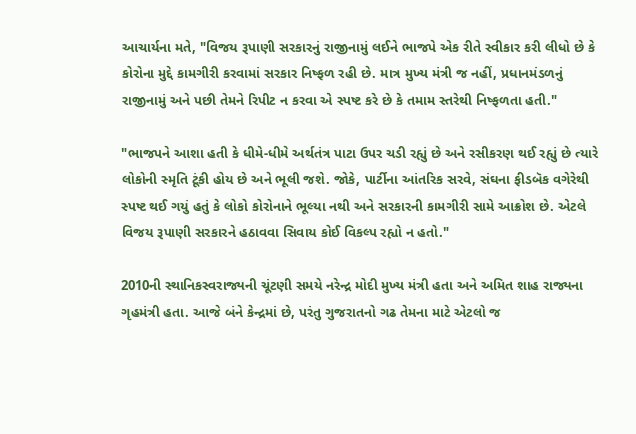આચાર્યના મતે, "વિજય રૂપાણી સરકારનું રાજીનામું લઈને ભાજપે એક રીતે સ્વીકાર કરી લીધો છે કે કોરોના મુદ્દે કામગીરી કરવામાં સરકાર નિષ્ફળ રહી છે. માત્ર મુખ્ય મંત્રી જ નહીં, પ્રધાનમંડળનું રાજીનામું અને પછી તેમને રિપીટ ન કરવા એ સ્પષ્ટ કરે છે કે તમામ સ્તરેથી નિષ્ફળતા હતી."

"ભાજપને આશા હતી કે ધીમે-ધીમે અર્થતંત્ર પાટા ઉપર ચડી રહ્યું છે અને રસીકરણ થઈ રહ્યું છે ત્યારે લોકોની સ્મૃતિ ટૂંકી હોય છે અને ભૂલી જશે. જોકે, પાર્ટીના આંતરિક સરવે, સંઘના ફીડબૅક વગેરેથી સ્પષ્ટ થઈ ગયું હતું કે લોકો કોરોનાને ભૂલ્યા નથી અને સરકારની કામગીરી સામે આક્રોશ છે. એટલે વિજય રૂપાણી સરકારને હઠાવવા સિવાય કોઈ વિકલ્પ રહ્યો ન હતો."

2010ની સ્થાનિકસ્વરાજ્યની ચૂંટણી સમયે નરેન્દ્ર મોદી મુખ્ય મંત્રી હતા અને અમિત શાહ રાજ્યના ગૃહમંત્રી હતા. આજે બંને કેન્દ્રમાં છે, પરંતુ ગુજરાતનો ગઢ તેમના માટે એટલો જ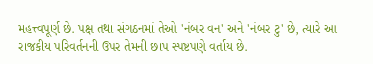મહત્ત્વપૂર્ણ છે. પક્ષ તથા સંગઠનમાં તેઓ 'નંબર વન' અને 'નંબર ટુ' છે, ત્યારે આ રાજકીય પરિવર્તનની ઉપર તેમની છાપ સ્પષ્ટપણે વર્તાય છે.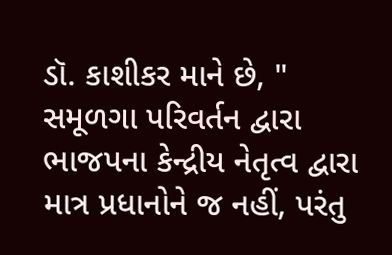ડૉ. કાશીકર માને છે, " સમૂળગા પરિવર્તન દ્વારા ભાજપના કેન્દ્રીય નેતૃત્વ દ્વારા માત્ર પ્રધાનોને જ નહીં, પરંતુ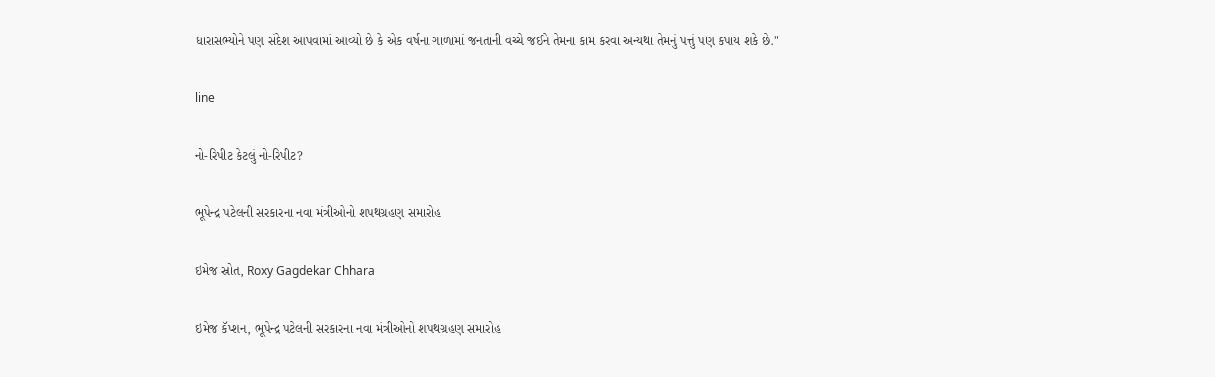ધારાસભ્યોને પણ સંદેશ આપવામાં આવ્યો છે કે એક વર્ષના ગાળામાં જનતાની વચ્ચે જઈને તેમના કામ કરવા અન્યથા તેમનું પત્તું પણ કપાય શકે છે."

line

નો-રિપીટ કેટલું નો-રિપીટ?

ભૂપેન્દ્ર પટેલની સરકારના નવા મંત્રીઓનો શપથગ્રહણ સમારોહ

ઇમેજ સ્રોત, Roxy Gagdekar Chhara

ઇમેજ કૅપ્શન, ભૂપેન્દ્ર પટેલની સરકારના નવા મંત્રીઓનો શપથગ્રહણ સમારોહ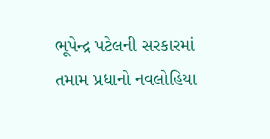ભૂપેન્દ્ર પટેલની સરકારમાં તમામ પ્રધાનો નવલોહિયા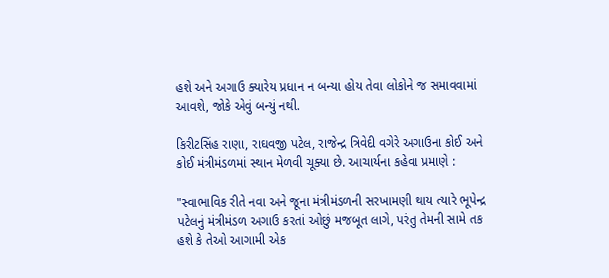હશે અને અગાઉ ક્યારેય પ્રધાન ન બન્યા હોય તેવા લોકોને જ સમાવવામાં આવશે, જોકે એવું બન્યું નથી.

કિરીટસિંહ રાણા, રાઘવજી પટેલ, રાજેન્દ્ર ત્રિવેદી વગેરે અગાઉના કોઈ અને કોઈ મંત્રીમંડળમાં સ્થાન મેળવી ચૂક્યા છે. આચાર્યના કહેવા પ્રમાણે :

"સ્વાભાવિક રીતે નવા અને જૂના મંત્રીમંડળની સરખામણી થાય ત્યારે ભૂપેન્દ્ર પટેલનું મંત્રીમંડળ અગાઉ કરતાં ઓછું મજબૂત લાગે, પરંતુ તેમની સામે તક હશે કે તેઓ આગામી એક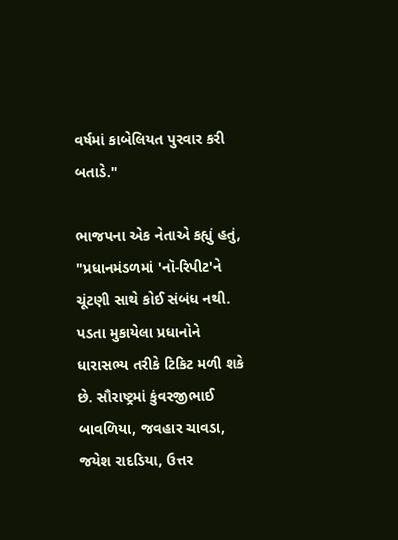વર્ષમાં કાબેલિયત પુરવાર કરી બતાડે."

ભાજપના એક નેતાએ કહ્યું હતું, "પ્રધાનમંડળમાં 'નૉ-રિપીટ'ને ચૂંટણી સાથે કોઈ સંબંધ નથી. પડતા મુકાયેલા પ્રધાનોને ધારાસભ્ય તરીકે ટિકિટ મળી શકે છે. સૌરાષ્ટ્રમાં કુંવરજીભાઈ બાવળિયા, જવહાર ચાવડા, જયેશ રાદડિયા, ઉત્તર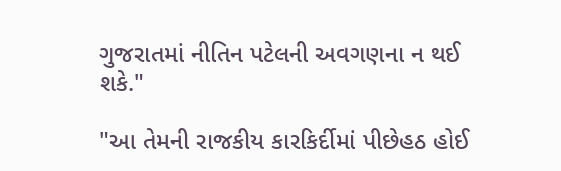ગુજરાતમાં નીતિન પટેલની અવગણના ન થઈ શકે."

"આ તેમની રાજકીય કારકિર્દીમાં પીછેહઠ હોઈ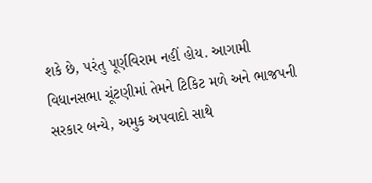શકે છે, પરંતુ પૂર્ણવિરામ નહીં હોય. આગામી વિધાનસભા ચૂંટણીમાં તેમને ટિકિટ મળે અને ભાજપની સરકાર બન્યે, અમુક અપવાદો સાથે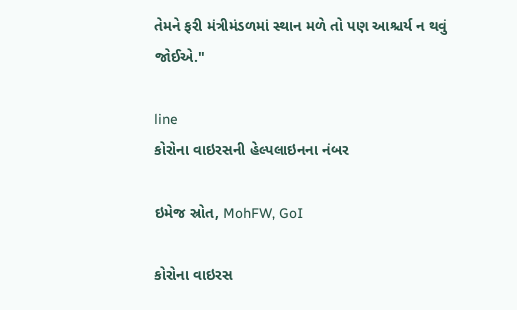તેમને ફરી મંત્રીમંડળમાં સ્થાન મળે તો પણ આશ્ચર્ય ન થવું જોઈએ."

line
કોરોના વાઇરસની હેલ્પલાઇનના નંબર

ઇમેજ સ્રોત, MohFW, GoI

કોરોના વાઇરસ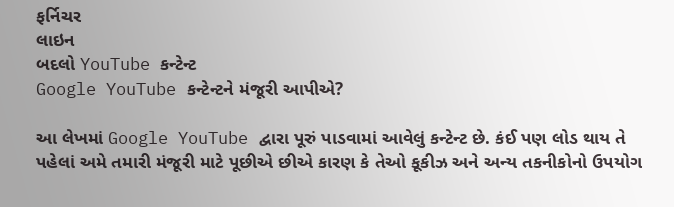ફર્નિચર
લાઇન
બદલો YouTube કન્ટેન્ટ
Google YouTube કન્ટેન્ટને મંજૂરી આપીએ?

આ લેખમાં Google YouTube દ્વારા પૂરું પાડવામાં આવેલું કન્ટેન્ટ છે. કંઈ પણ લોડ થાય તે પહેલાં અમે તમારી મંજૂરી માટે પૂછીએ છીએ કારણ કે તેઓ કૂકીઝ અને અન્ય તકનીકોનો ઉપયોગ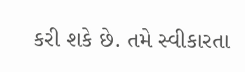કરી શકે છે. તમે સ્વીકારતા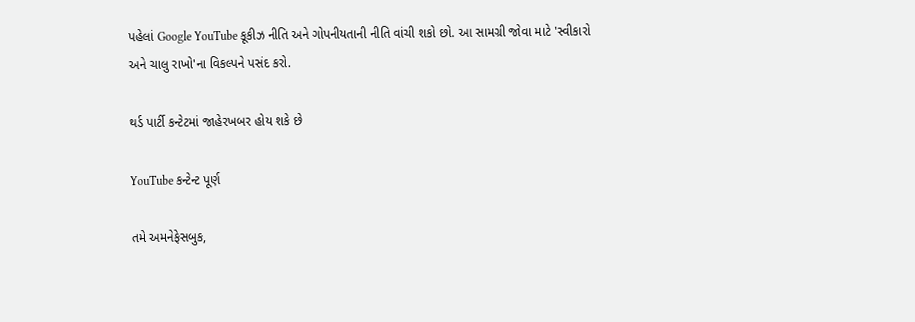પહેલાં Google YouTube કૂકીઝ નીતિ અને ગોપનીયતાની નીતિ વાંચી શકો છો. આ સામગ્રી જોવા માટે 'સ્વીકારો અને ચાલુ રાખો'ના વિકલ્પને પસંદ કરો.

થર્ડ પાર્ટી કન્ટેટમાં જાહેરખબર હોય શકે છે

YouTube કન્ટેન્ટ પૂર્ણ

તમે અમનેફેસબુક,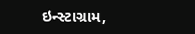ઇન્સ્ટાગ્રામ,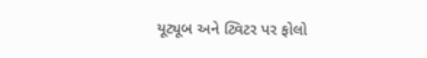યૂટ્યૂબ અને ટ્વિટર પર ફોલો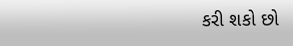કરી શકો છો